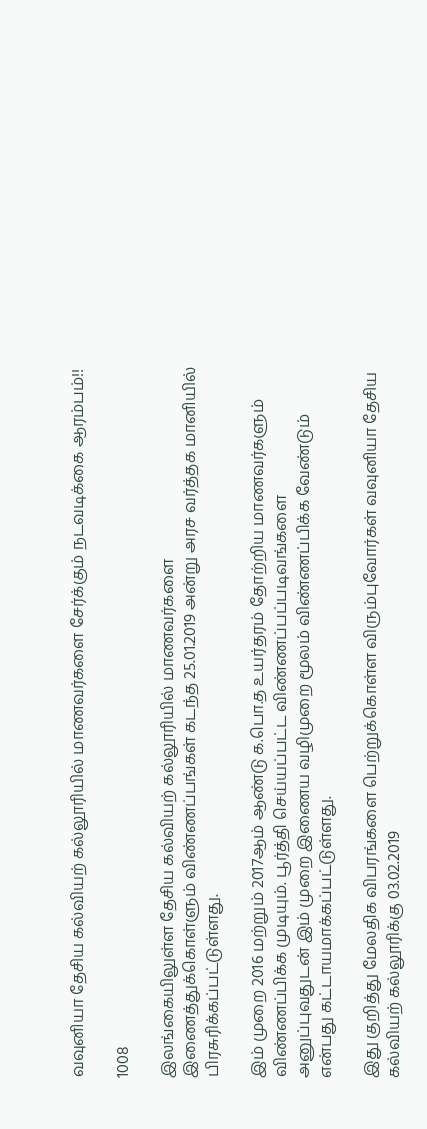வவுனியா தேசிய கல்வியற் கல்லூரியில் மாணவர்களை சேர்க்கும் நடவடிக்கை ஆரம்பம்!!

1008

இலங்கையிலுள்ள தேசிய கல்வியற் கல்லூரியில் மாணவர்களை இணைத்துக்கொள்ளும் விண்ணப்பங்கள் கடந்த 25.01.2019 அன்று அரச வர்த்தக மானியில் பிரசுரிக்கப்பட்டுள்ளது.

இம் முறை 2016 மற்றும் 2017ஆம் ஆண்டு க.பொ.த உயர்தரம் தோற்றிய மாணவர்களும் விண்ணப்பிக்க முடியும். பூர்த்தி செய்யப்பட்ட விண்ணப்பப்படிவங்களை அனுப்புவதுடன் இம் முறை இணைய வழிமுறை மூலம் விண்ணப்பிக்க வேண்டும் என்பது கட்டாயமாக்கப்பட்டுள்ளது.

இது குறித்து மேலதிக விபரங்களை பெற்றுக்கொள்ள விரும்புவோர்கள் வவுனியா தேசிய கல்வியற் கல்லூரிக்கு 03.02.2019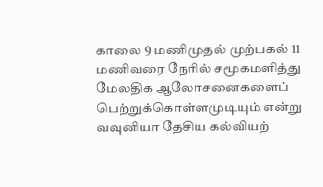காலை 9 மணிமுதல் முற்பகல் 11 மணிவரை நேரில் சமூகமளித்து மேலதிக ஆலோசனைகளைப் பெற்றுக்கொள்ளமுடியும் என்று வவுனியா தேசிய கல்வியற்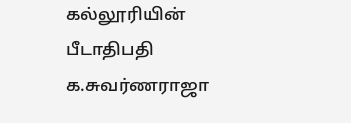கல்லூரியின் பீடாதிபதி க.சுவர்ணராஜா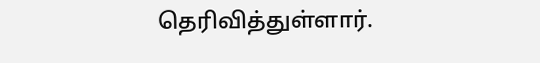தெரிவித்துள்ளார்.